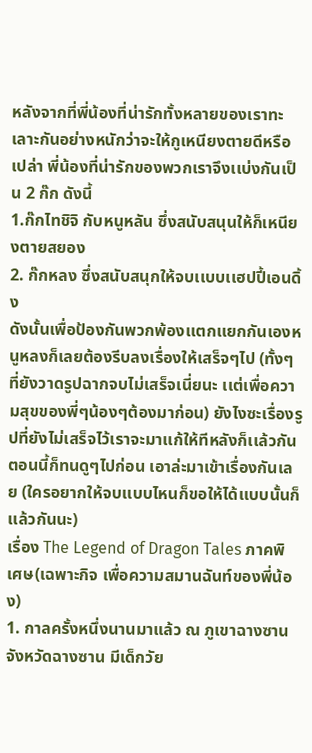หลังจากที่พี่น้องที่น่ารักทั้งหลายของเราทะเลาะกันอย่างหนักว่าจะให้กูเหนียงตายดีหรือเปล่า พี่น้องที่น่ารักของพวกเราจึงเเบ่งกันเป็น 2 ก๊ก ดังนี้
1.ก๊กไทชิจิ กับหนูหลัน ซึ่งสนับสนุนให้ก็เหนียงตายสยอง
2. ก๊กหลง ซึ่งสนับสนุกให้จบเเบบเเฮปปี้เอนดิ้ง
ดังนั้นเพื่อป้องกันพวกพ้องเเตกเเยกกันเองหนูหลงก็เลยต้องรีบลงเรื่องให้เสร็จๆไป (ทั้งๆที่ยังวาดรูปฉากจบไม่เสร็จเนี่ยนะ เเต่เพื่อความสุขของพี่ๆน้องๆต้องมาก่อน) ยังไงซะเรื่องรูปที่ยังไม่เสร็จไว้เราจะมาเเก้ให้ทีหลังก็เเล้วกัน ตอนนี้ก็ทนดูๆไปก่อน เอาล่ะมาเข้าเรื่องกันเลย (ใครอยากให้จบเเบบไหนก็ขอให้ได้เเบบนั้นก็เเล้วกันนะ)
เรื่อง The Legend of Dragon Tales ภาคพิเศษ(เฉพาะกิจ เพื่อความสมานฉันท์ของพี่น้อง)
1. กาลครั้งหนึ่งนานมาแล้ว ณ ภูเขาฉางซาน จังหวัดฉางซาน มีเด็กวัย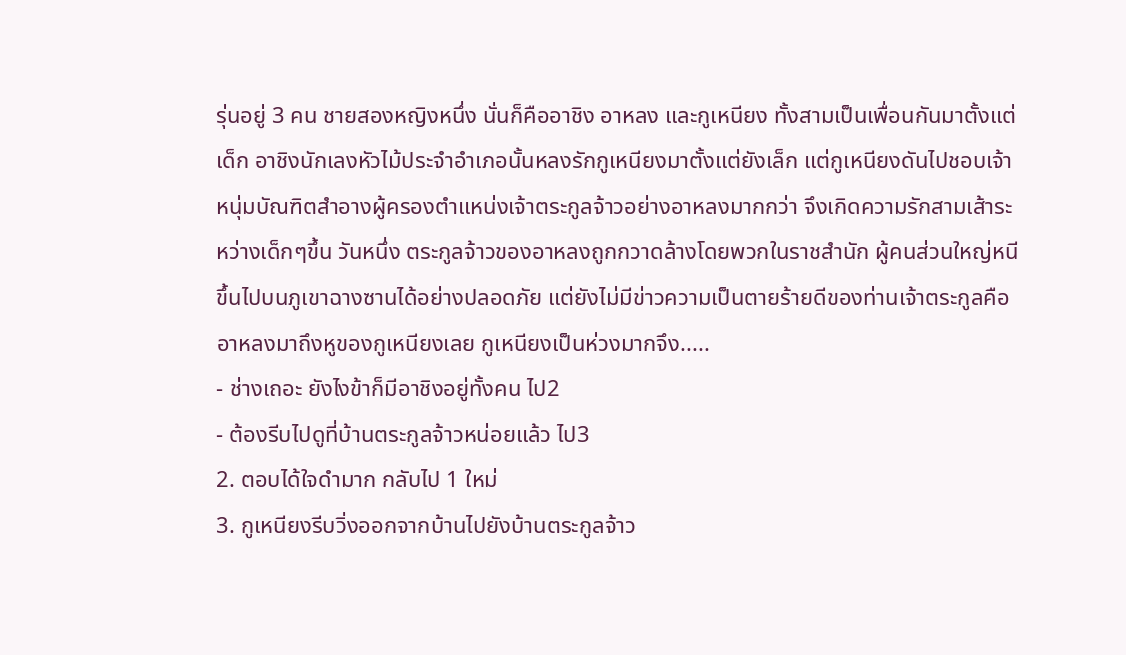รุ่นอยู่ 3 คน ชายสองหญิงหนึ่ง นั่นก็คืออาชิง อาหลง และกูเหนียง ทั้งสามเป็นเพื่อนกันมาตั้งแต่เด็ก อาชิงนักเลงหัวไม้ประจำอำเภอนั้นหลงรักกูเหนียงมาตั้งแต่ยังเล็ก แต่กูเหนียงดันไปชอบเจ้าหนุ่มบัณฑิตสำอางผู้ครองตำแหน่งเจ้าตระกูลจ้าวอย่างอาหลงมากกว่า จึงเกิดความรักสามเส้าระหว่างเด็กๆขึ้น วันหนึ่ง ตระกูลจ้าวของอาหลงถูกกวาดล้างโดยพวกในราชสำนัก ผู้คนส่วนใหญ่หนีขึ้นไปบนภูเขาฉางซานได้อย่างปลอดภัย แต่ยังไม่มีข่าวความเป็นตายร้ายดีของท่านเจ้าตระกูลคืออาหลงมาถึงหูของกูเหนียงเลย กูเหนียงเป็นห่วงมากจึง.....
- ช่างเถอะ ยังไงข้าก็มีอาชิงอยู่ทั้งคน ไป2
- ต้องรีบไปดูที่บ้านตระกูลจ้าวหน่อยแล้ว ไป3
2. ตอบได้ใจดำมาก กลับไป 1 ใหม่
3. กูเหนียงรีบวิ่งออกจากบ้านไปยังบ้านตระกูลจ้าว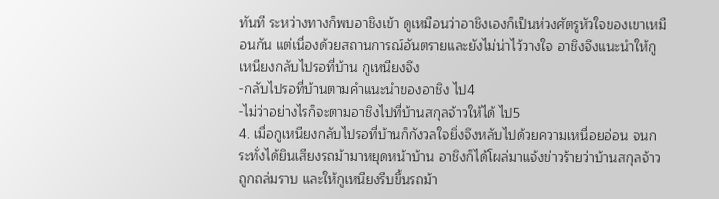ทันที ระหว่างทางก็พบอาชิงเข้า ดูเหมือนว่าอาชิงเองก็เป็นห่วงศัตรูหัวใจของเขาเหมือนกัน แต่เนื่องด้วยสถานการณ์อันตรายและยังไม่น่าไว้วางใจ อาชิงจึงแนะนำให้กูเหนียงกลับไปรอที่บ้าน กูเหนียงจึง
-กลับไปรอที่บ้านตามคำแนะนำของอาชิง ไป4
-ไม่ว่าอย่างไรก็จะตามอาชิงไปที่บ้านสกุลจ้าวให้ได้ ไป5
4. เมื่อกูเหนียงกลับไปรอที่บ้านก็กังวลใจยิ่งจึงหลับไปด้วยความเหนื่อยอ่อน จนกระทั่งได้ยินเสียงรถม้ามาหยุดหน้าบ้าน อาชิงก็ได้โผล่มาแจ้งข่าวร้ายว่าบ้านสกุลจ้าวถูกถล่มราบ และให้กูเหนียงรีบขึ้นรถม้า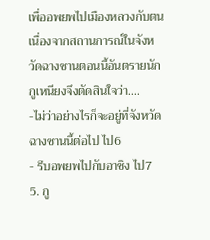เพื่ออพยพไปเมืองหลวงกับตน เนื่องจากสถานการณ์ในจังหวัดฉางซานตอนนี้อันตรายนัก กูเหนียงจึงตัดสินใจว่า....
-ไม่ว่าอย่างไรก็จะอยู่ที่จังหวัดฉางซานนี้ต่อไป ไป6
- รีบอพยพไปกับอาชิง ไป7
5. กู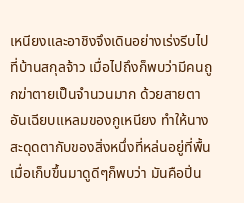เหนียงและอาชิงจึงเดินอย่างเร่งรีบไปที่บ้านสกุลจ้าว เมื่อไปถึงก็พบว่ามีคนถูกฆ่าตายเป็นจำนวนมาก ด้วยสายตาอันเฉียบแหลมของกูเหนียง ทำให้นางสะดุดตากับของสิ่งหนึ่งที่หล่นอยู่ที่พื้น เมื่อเก็บขึ้นมาดูดีๆก็พบว่า มันคือปิ่น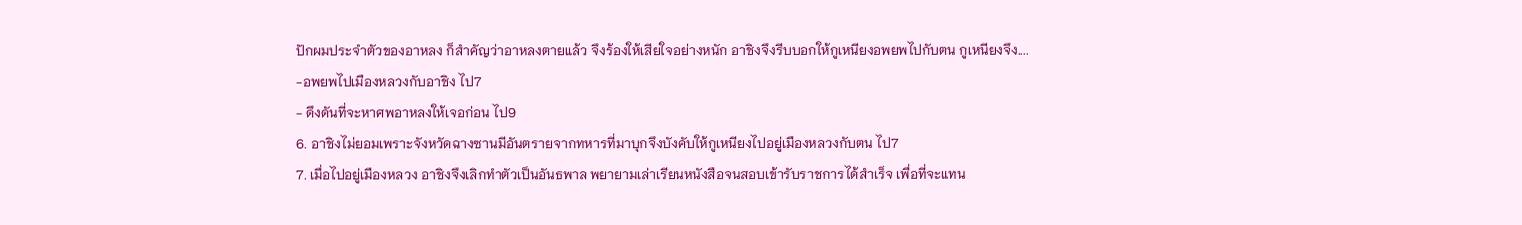ปักผมประจำตัวของอาหลง ก็สำคัญว่าอาหลงตายแล้ว จึงร้องให้เสียใจอย่างหนัก อาชิงจึงรีบบอกให้กูเหนียงอพยพไปกับตน กูเหนียงจึง....
-อพยพไปเมืองหลวงกับอาชิง ไป7
- ดึงดันที่จะหาศพอาหลงให้เจอก่อน ไป9
6. อาชิงไม่ยอมเพราะจังหวัดฉางซานมีอันตรายจากทหารที่มาบุกจึงบังคับให้กูเหนียงไปอยู่เมืองหลวงกับตน ไป7
7. เมื่อไปอยู่เมืองหลวง อาชิงจึงเลิกทำตัวเป็นอันธพาล พยายามเล่าเรียนหนังสือจนสอบเข้ารับราชการได้สำเร็จ เพื่อที่จะแทน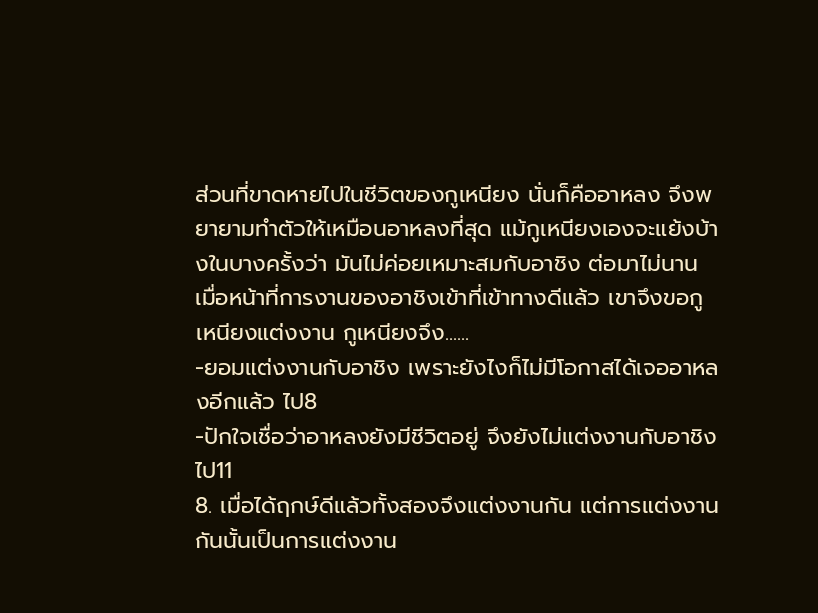ส่วนที่ขาดหายไปในชีวิตของกูเหนียง นั่นก็คืออาหลง จึงพยายามทำตัวให้เหมือนอาหลงที่สุด แม้กูเหนียงเองจะแย้งบ้างในบางครั้งว่า มันไม่ค่อยเหมาะสมกับอาชิง ต่อมาไม่นาน เมื่อหน้าที่การงานของอาชิงเข้าที่เข้าทางดีแล้ว เขาจึงขอกูเหนียงแต่งงาน กูเหนียงจึง......
-ยอมแต่งงานกับอาชิง เพราะยังไงก็ไม่มีโอกาสได้เจออาหลงอีกแล้ว ไป8
-ปักใจเชื่อว่าอาหลงยังมีชีวิตอยู่ จึงยังไม่แต่งงานกับอาชิง ไป11
8. เมื่อได้ฤกษ์ดีแล้วทั้งสองจึงแต่งงานกัน แต่การแต่งงานกันนั้นเป็นการแต่งงาน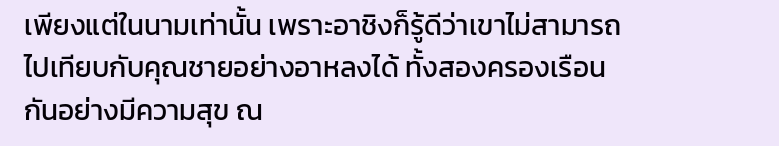เพียงแต่ในนามเท่านั้น เพราะอาชิงก็รู้ดีว่าเขาไม่สามารถไปเทียบกับคุณชายอย่างอาหลงได้ ทั้งสองครองเรือนกันอย่างมีความสุข ณ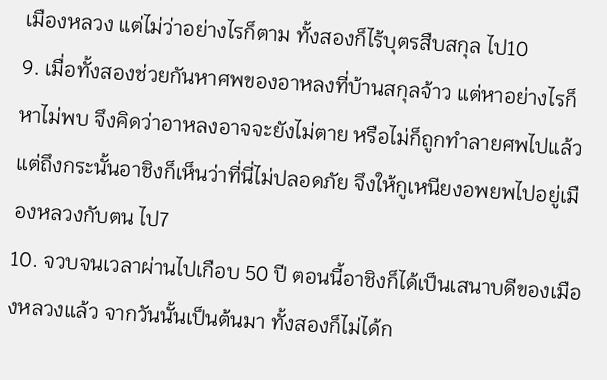เมืองหลวง แต่ไม่ว่าอย่างไรก็ตาม ทั้งสองก็ไร้บุตรสืบสกุล ไป10
9. เมื่อทั้งสองช่วยกันหาศพของอาหลงที่บ้านสกุลจ้าว แต่หาอย่างไรก็หาไม่พบ จึงคิดว่าอาหลงอาจจะยังไม่ตาย หรือไม่ก็ถูกทำลายศพไปแล้ว แต่ถึงกระนั้นอาชิงก็เห็นว่าที่นี่ไม่ปลอดภัย จึงให้กูเหนียงอพยพไปอยู่เมืองหลวงกับตน ไป7
10. จวบจนเวลาผ่านไปเกือบ 50 ปี ตอนนี้อาชิงก็ได้เป็นเสนาบดีของเมืองหลวงแล้ว จากวันนั้นเป็นต้นมา ทั้งสองก็ไม่ได้ก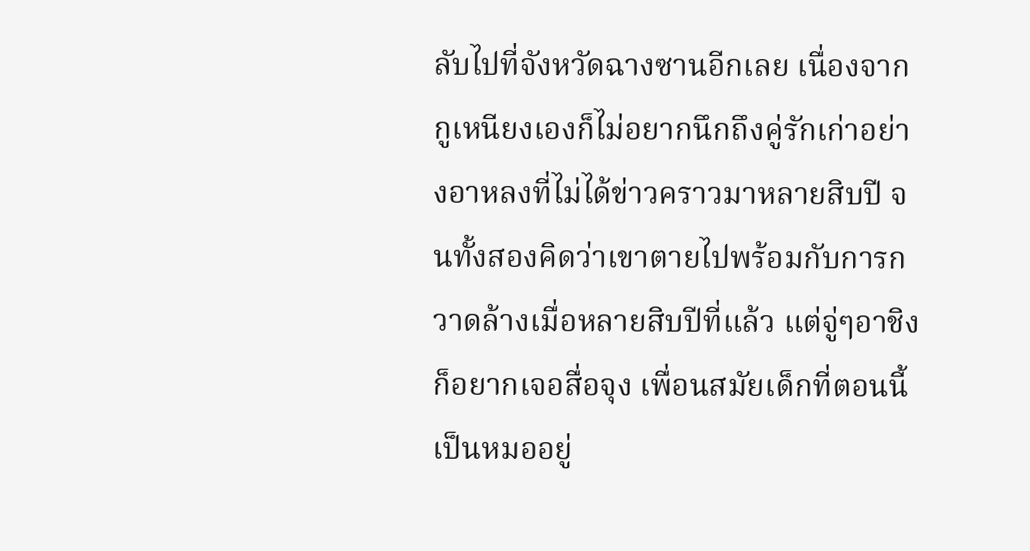ลับไปที่จังหวัดฉางซานอีกเลย เนื่องจากกูเหนียงเองก็ไม่อยากนึกถึงคู่รักเก่าอย่างอาหลงที่ไม่ได้ข่าวคราวมาหลายสิบปี จนทั้งสองคิดว่าเขาตายไปพร้อมกับการกวาดล้างเมื่อหลายสิบปีที่แล้ว แต่จู่ๆอาชิงก็อยากเจอสื่อจุง เพื่อนสมัยเด็กที่ตอนนี้เป็นหมออยู่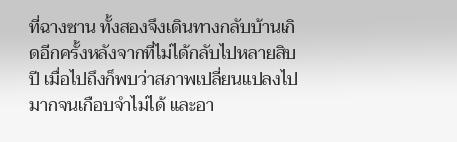ที่ฉางซาน ทั้งสองจึงเดินทางกลับบ้านเกิดอีกครั้งหลังจากที่ไม่ได้กลับไปหลายสิบปี เมื่อไปถึงก็พบว่าสภาพเปลี่ยนแปลงไปมากจนเกือบจำไม่ได้ และอา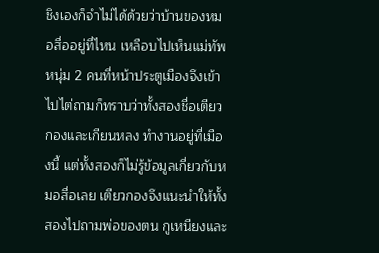ชิงเองก็จำไม่ได้ด้วยว่าบ้านของหมอสื่ออยู่ที่ไหน เหลือบไปเห็นแม่ทัพหนุ่ม 2 คนที่หน้าประตูเมืองจึงเข้าไปไต่ถามก็ทราบว่าทั้งสองชื่อเตียวกองและเกียนหลง ทำงานอยู่ที่เมืองนี้ แต่ทั้งสองก็ไม่รู้ข้อมูลเกี่ยวกับหมอสื่อเลย เตียวกองจึงแนะนำให้ทั้งสองไปถามพ่อของตน กูเหนียงและ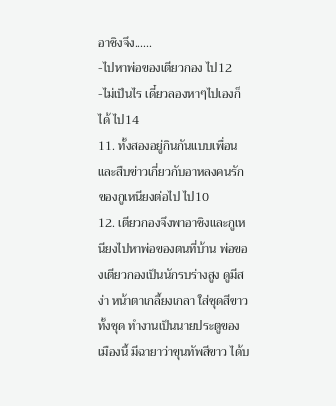อาชิงจึง......
-ไปหาพ่อของเตียวกอง ไป12
-ไม่เป็นไร เดี๋ยวลองหาๆไปเองก็ได้ ไป14
11. ทั้งสองอยู่กินกันแบบเพื่อน และสืบข่าวเกี่ยวกับอาหลงคนรักของกูเหนียงต่อไป ไป10
12. เตียวกองจึงพาอาชิงและกูเหนียงไปหาพ่อของตนที่บ้าน พ่อของเตียวกองเป็นนักรบร่างสูง ดูมีสง่า หน้าตาเกลี้ยงเกลา ใส่ชุดสีขาวทั้งชุด ทำงานเป็นนายประตูของเมืองนี้ มีฉายาว่าขุนทัพสีขาว ได้บ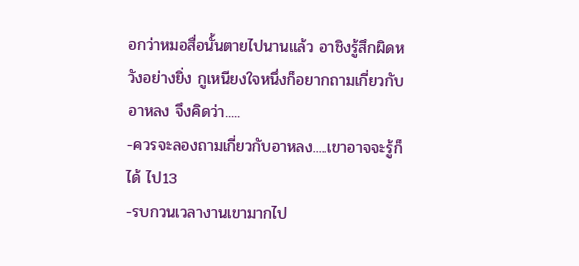อกว่าหมอสื่อนั้นตายไปนานแล้ว อาชิงรู้สึกผิดหวังอย่างยิ่ง กูเหนียงใจหนึ่งก็อยากถามเกี่ยวกับอาหลง จึงคิดว่า.....
-ควรจะลองถามเกี่ยวกับอาหลง.....เขาอาจจะรู้ก็ได้ ไป13
-รบกวนเวลางานเขามากไป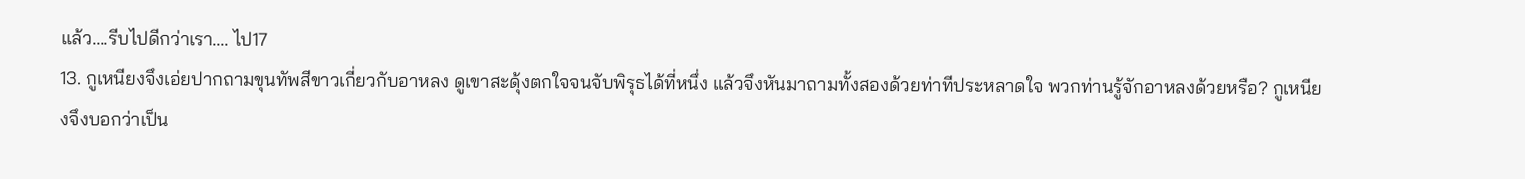แล้ว....รีบไปดีกว่าเรา.... ไป17
13. กูเหนียงจึงเอ่ยปากถามขุนทัพสีขาวเกี่ยวกับอาหลง ดูเขาสะดุ้งตกใจจนจับพิรุธได้ที่หนึ่ง แล้วจึงหันมาถามทั้งสองด้วยท่าทีประหลาดใจ พวกท่านรู้จักอาหลงด้วยหรือ? กูเหนียงจึงบอกว่าเป็น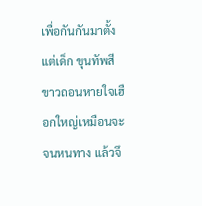เพื่อกันกันมาตั้งแต่เด็ก ขุนทัพสีขาวถอนหายใจเฮือกใหญ่เหมือนจะจนหนทาง แล้วจึ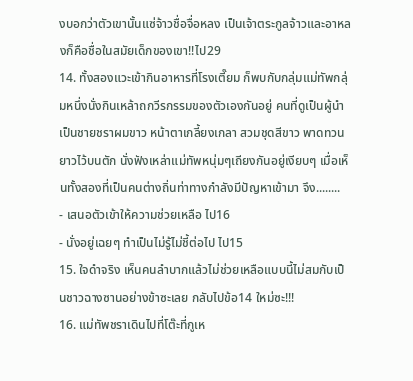งบอกว่าตัวเขานั้นแซ่จ้าวชื่อจื่อหลง เป็นเจ้าตระกูลจ้าวและอาหลงก็คือชื่อในสมัยเด็กของเขา!!ไป29
14. ทั้งสองแวะเข้ากินอาหารที่โรงเตี๊ยม ก็พบกับกลุ่มแม่ทัพกลุ่มหนึ่งนั่งกินเหล้าถกวีรกรรมของตัวเองกันอยู่ คนที่ดูเป็นผู้นำเป็นชายชราผมขาว หน้าตาเกลี้ยงเกลา สวมชุดสีขาว พาดทวนยาวไว้บนตัก นั่งฟังเหล่าแม่ทัพหนุ่มๆเถียงกันอยู่เงียบๆ เมื่อเห็นทั้งสองที่เป็นคนต่างถิ่นท่าทางกำลังมีปัญหาเข้ามา จึง........
- เสนอตัวเข้าให้ความช่วยเหลือ ไป16
- นั่งอยู่เฉยๆ ทำเป็นไม่รู้ไม่ชี้ต่อไป ไป15
15. ใจดำจริง เห็นคนลำบากแล้วไม่ช่วยเหลือแบบนี้ไม่สมกับเป็นชาวฉางซานอย่างข้าซะเลย กลับไปข้อ14 ใหม่ซะ!!!
16. แม่ทัพชราเดินไปที่โต๊ะที่กูเห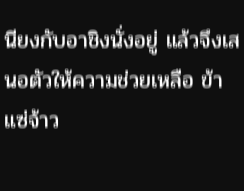นียงกับอาชิงนั่งอยู่ แล้วจึงเสนอตัวให้ความช่วยเหลือ ข้าแซ่จ้าว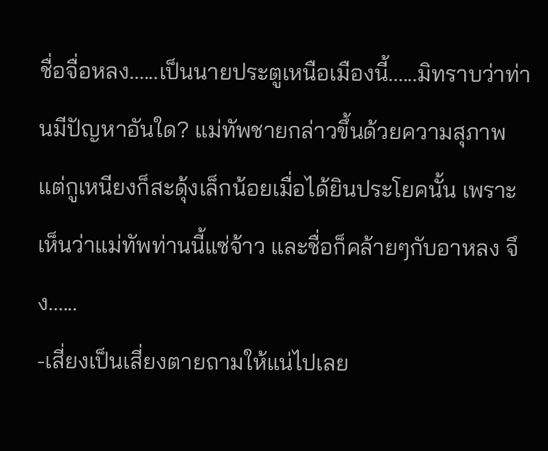ชื่อจื่อหลง......เป็นนายประตูเหนือเมืองนี้......มิทราบว่าท่านมีปัญหาอันใด? แม่ทัพชายกล่าวขึ้นด้วยความสุภาพ แต่กูเหนียงก็สะดุ้งเล็กน้อยเมื่อได้ยินประโยคนั้น เพราะเห็นว่าแม่ทัพท่านนี้แซ่จ้าว และชื่อก็คล้ายๆกับอาหลง จึง......
-เสี่ยงเป็นเสี่ยงตายถามให้แน่ไปเลย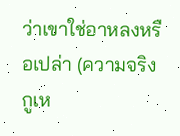ว่าเขาใช่อาหลงหรือเปล่า (ความจริงกูเห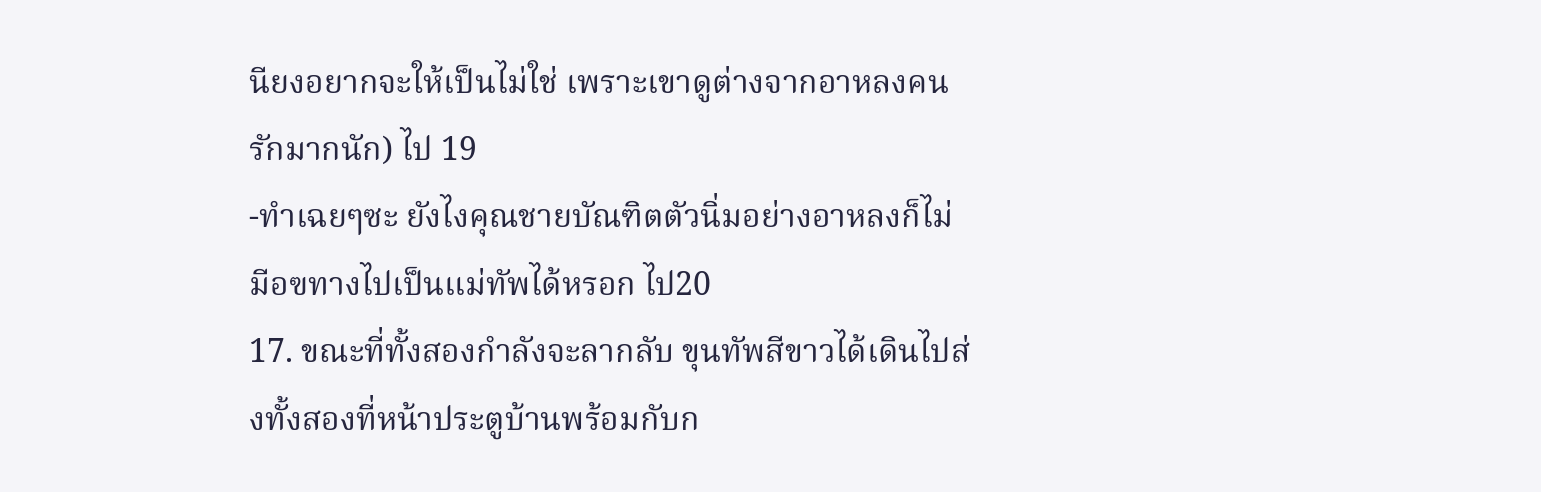นียงอยากจะให้เป็นไม่ใช่ เพราะเขาดูต่างจากอาหลงคนรักมากนัก) ไป 19
-ทำเฉยๆซะ ยังไงคุณชายบัณฑิตตัวนิ่มอย่างอาหลงก็ไม่มีอฃทางไปเป็นแม่ทัพได้หรอก ไป20
17. ขณะที่ทั้งสองกำลังจะลากลับ ขุนทัพสีขาวได้เดินไปส่งทั้งสองที่หน้าประตูบ้านพร้อมกับก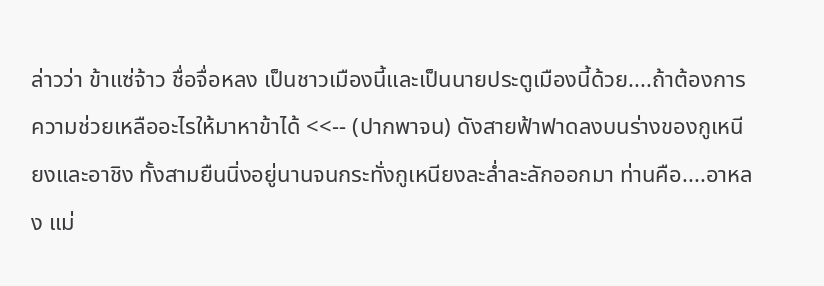ล่าวว่า ข้าแซ่จ้าว ชื่อจื่อหลง เป็นชาวเมืองนี้และเป็นนายประตูเมืองนี้ด้วย....ถ้าต้องการความช่วยเหลืออะไรให้มาหาข้าได้ <<-- (ปากพาจน) ดังสายฟ้าฟาดลงบนร่างของกูเหนียงและอาชิง ทั้งสามยืนนิ่งอยู่นานจนกระทั่งกูเหนียงละล่ำละลักออกมา ท่านคือ....อาหลง แม่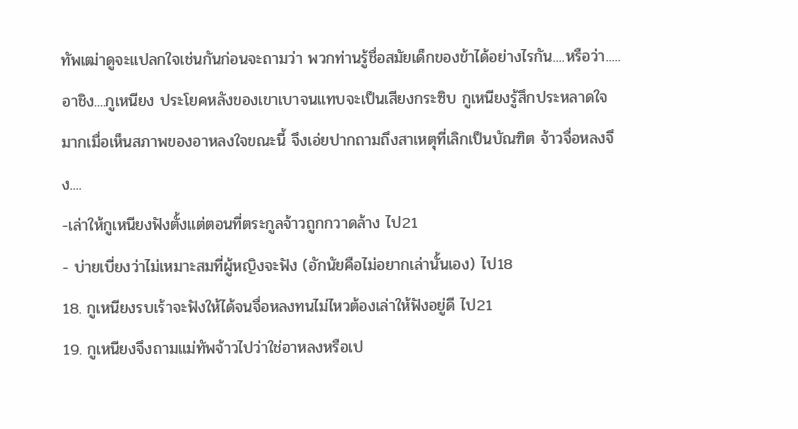ทัพเฒ่าดูจะแปลกใจเช่นกันก่อนจะถามว่า พวกท่านรู้ชื่อสมัยเด็กของข้าได้อย่างไรกัน....หรือว่า.....อาชิง....กูเหนียง ประโยคหลังของเขาเบาจนแทบจะเป็นเสียงกระซิบ กูเหนียงรู้สึกประหลาดใจมากเมื่อเห็นสภาพของอาหลงใจขณะนี้ จึงเอ่ยปากถามถึงสาเหตุที่เลิกเป็นบัณฑิต จ้าวจื่อหลงจึง....
-เล่าให้กูเหนียงฟังตั้งแต่ตอนที่ตระกูลจ้าวถูกกวาดล้าง ไป21
- บ่ายเบี่ยงว่าไม่เหมาะสมที่ผู้หญิงจะฟัง (อักนัยคือไม่อยากเล่านั้นเอง) ไป18
18. กูเหนียงรบเร้าจะฟังให้ได้จนจื่อหลงทนไม่ไหวต้องเล่าให้ฟังอยู่ดี ไป21
19. กูเหนียงจึงถามแม่ทัพจ้าวไปว่าใช่อาหลงหรือเป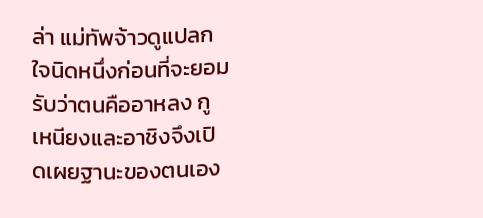ล่า แม่ทัพจ้าวดูแปลกใจนิดหนึ่งก่อนที่จะยอมรับว่าตนคืออาหลง กูเหนียงและอาชิงจึงเปิดเผยฐานะของตนเอง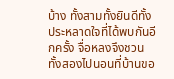บ้าง ทั้งสามทั้งยินดีทั้งประหลาดใจที่ได้พบกันอีกครั้ง จื่อหลงจึงชวนทั้งสองไปนอนที่บ้านขอ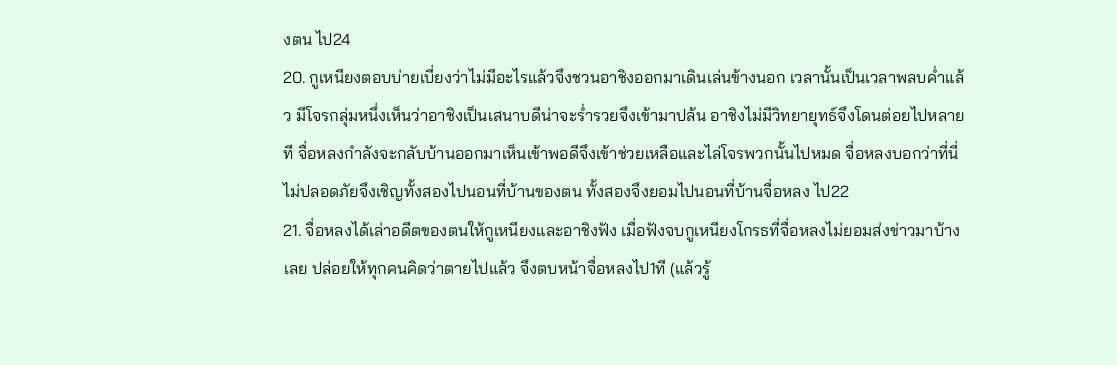งตน ไป24
20. กูเหนียงตอบบ่ายเบี่ยงว่าไม่มีอะไรแล้วจึงชวนอาชิงออกมาเดินเล่นข้างนอก เวลานั้นเป็นเวลาพลบค่ำแล้ว มีโจรกลุ่มหนึ่งเห็นว่าอาชิงเป็นเสนาบดีน่าจะร่ำรวยจึงเข้ามาปล้น อาชิงไม่มีวิทยายุทธ์จึงโดนต่อยไปหลายที จื่อหลงกำลังจะกลับบ้านออกมาเห็นเข้าพอดีจึงเข้าช่วยเหลือและไล่โจรพวกนั้นไปหมด จื่อหลงบอกว่าที่นี่ไม่ปลอดภัยจึงเชิญทั้งสองไปนอนที่บ้านของตน ทั้งสองจึงยอมไปนอนที่บ้านจื่อหลง ไป22
21. จื่อหลงได้เล่าอดีตของตนให้กูเหนียงและอาชิงฟัง เมื่อฟังจบกูเหนียงโกรธที่จื่อหลงไม่ยอมส่งข่าวมาบ้างเลย ปล่อยให้ทุกคนคิดว่าตายไปแล้ว จึงตบหน้าจื่อหลงไป1ที (แล้วรู้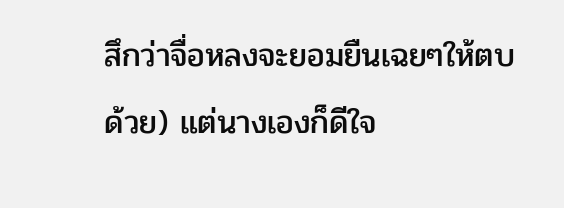สึกว่าจื่อหลงจะยอมยืนเฉยๆให้ตบด้วย) แต่นางเองก็ดีใจ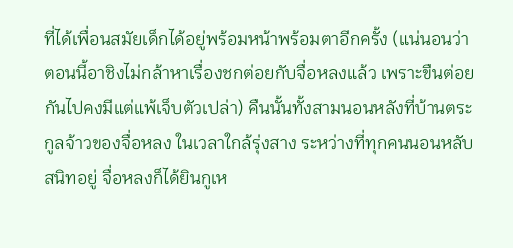ที่ได้เพื่อนสมัยเด็กได้อยู่พร้อมหน้าพร้อมตาอีกครั้ง (แน่นอนว่าตอนนี้อาชิงไม่กล้าหาเรื่องชกต่อยกับจื่อหลงแล้ว เพราะขืนต่อยกันไปคงมีแต่แพ้เจ็บตัวเปล่า) คืนนั้นทั้งสามนอนหลังที่บ้านตระกูลจ้าวของจื่อหลง ในเวลาใกล้รุ่งสาง ระหว่างที่ทุกคนนอนหลับสนิทอยู่ จื่อหลงก็ได้ยินกูเห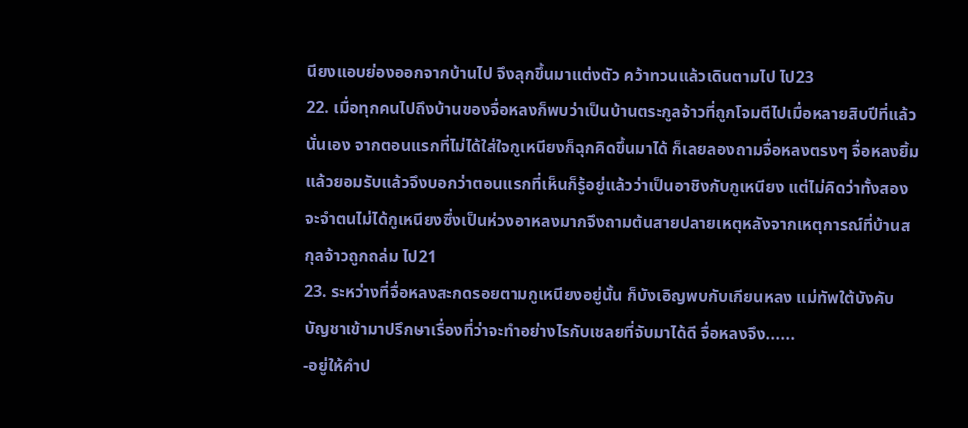นียงแอบย่องออกจากบ้านไป จึงลุกขึ้นมาแต่งตัว คว้าทวนแล้วเดินตามไป ไป23
22. เมื่อทุกคนไปถึงบ้านของจื่อหลงก็พบว่าเป็นบ้านตระกูลจ้าวที่ถูกโจมตีไปเมื่อหลายสิบปีที่แล้วนั่นเอง จากตอนแรกที่ไม่ได้ใส่ใจกูเหนียงก็ฉุกคิดขึ้นมาได้ ก็เลยลองถามจื่อหลงตรงๆ จื่อหลงยิ้มแล้วยอมรับแล้วจึงบอกว่าตอนแรกที่เห็นก็รู้อยู่แล้วว่าเป็นอาชิงกับกูเหนียง แต่ไม่คิดว่าทั้งสองจะจำตนไม่ได้กูเหนียงซึ่งเป็นห่วงอาหลงมากจึงถามต้นสายปลายเหตุหลังจากเหตุการณ์ที่บ้านสกุลจ้าวถูกถล่ม ไป21
23. ระหว่างที่จื่อหลงสะกดรอยตามกูเหนียงอยู่นั้น ก็บังเอิญพบกับเกียนหลง แม่ทัพใต้บังคับบัญชาเข้ามาปรึกษาเรื่องที่ว่าจะทำอย่างไรกับเชลยที่จับมาได้ดี จื่อหลงจึง......
-อยู่ให้คำป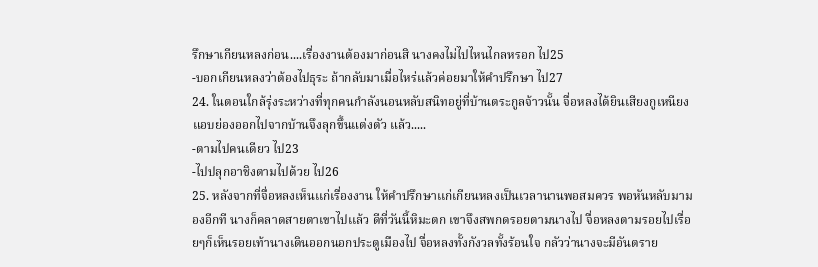รึกษาเกียนหลงก่อน....เรื่องงานต้องมาก่อนสิ นางคงไม่ไปไหนไกลหรอก ไป25
-บอกเกียนหลงว่าต้องไปธุระ ถ้ากลับมาเมื่อไหร่แล้วค่อยมาให้คำปรึกษา ไป27
24. ในตอนใกล้รุ่งระหว่างที่ทุกคนกำลังนอนหลับสนิทอยู่ที่บ้านตระกูลจ้าวนั้น จื่อหลงได้ยินเสียงกูเหนียงแอบย่องออกไปจากบ้านจึงลุกขึ้นแต่งตัว แล้ว.....
-ตามไปคนเดียว ไป23
-ไปปลุกอาชิงตามไปด้วย ไป26
25. หลังจากที่จื่อหลงเห็นเเก่เรื่องงาน ให้คำปรึกษาเเก่เกียนหลงเป็นเวลานานพอสมควร พอหันหลับมามองอีกที นางก็คลาดสายตาเขาไปเเล้ว ดีที่วันนี้หิมะตก เขาจึงสพกดรอยตามนางไป จื่อหลงตามรอยไปเรื่อยๆก็เห็นรอยเท้านางเดินออกนอกประตูเมืองไป จื่อหลงทั้งกังวลทั้งร้อนใจ กลัวว่านางจะมีอันตราย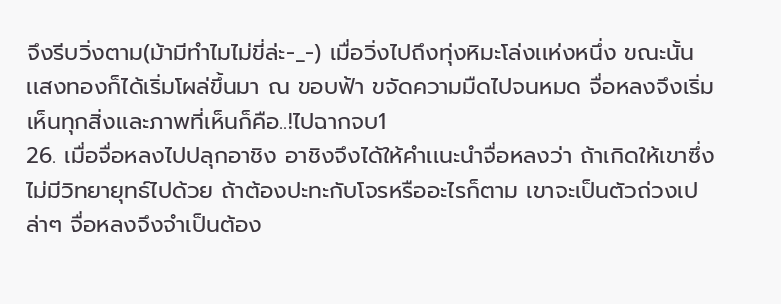จึงรีบวิ่งตาม(ม้ามีทำไมไม่ขี่ล่ะ-_-) เมื่อวิ่งไปถึงทุ่งหิมะโล่งเเห่งหนึ่ง ขณะนั้นเเสงทองก็ได้เริ่มโผล่ขึ้นมา ณ ขอบฟ้า ขจัดความมืดไปจนหมด จื่อหลงจึงเริ่มเห็นทุกสิ่งเเละภาพที่เห็นก็คือ..!ไปฉากจบ1
26. เมื่อจื่อหลงไปปลุกอาชิง อาชิงจึงได้ให้คำเเนะนำจื่อหลงว่า ถ้าเกิดให้เขาซึ่งไม่มีวิทยายุทธ์ไปด้วย ถ้าต้องปะทะกับโจรหรืออะไรก็ตาม เขาจะเป็นตัวถ่วงเปล่าๆ จื่อหลงจึงจำเป็นต้อง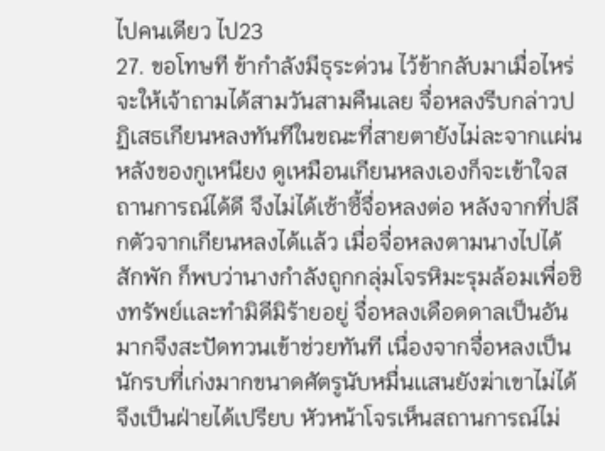ไปคนเดียว ไป23
27. ขอโทษที ข้ากำลังมีธุระด่วน ไว้ข้ากลับมาเมื่อไหร่จะให้เจ้าถามได้สามวันสามคืนเลย จื่อหลงรีบกล่าวปฏิเสธเกียนหลงทันทีในขณะที่สายตายังไม่ละจากเเผ่นหลังของกูเหนียง ดูเหมือนเกียนหลงเองก็จะเข้าใจสถานการณ์ได้ดี จึงไม่ได้เซ้าซี้จื่อหลงต่อ หลังจากที่ปลีกตัวจากเกียนหลงได้เเล้ว เมื่อจื่อหลงตามนางไปได้สักพัก ก็พบว่านางกำลังถูกกลุ่มโจรหิมะรุมล้อมเพื่อชิงทรัพย์เเละทำมิดีมิร้ายอยู่ จื่อหลงเดือดดาลเป็นอันมากจึงสะปัดทวนเข้าช่วยทันที เนื่องจากจื่อหลงเป็นนักรบที่เก่งมากขนาดศัตรูนับหมื่นเเสนยังฆ่าเขาไม่ได้จึงเป็นฝ่ายได้เปรียบ หัวหน้าโจรเห็นสถานการณ์ไม่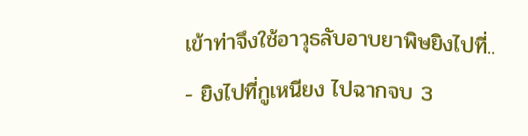เข้าท่าจึงใช้อาวุธลับอาบยาพิษยิงไปที่..
- ยิงไปที่กูเหนียง ไปฉากจบ 3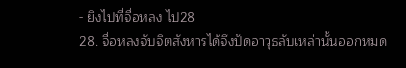- ยิงไปที่จื่อหลง ไป28
28. จื่อหลงจับจิตสังหารได้จึงปัดอาวุธลับเหล่านั้นออกหมด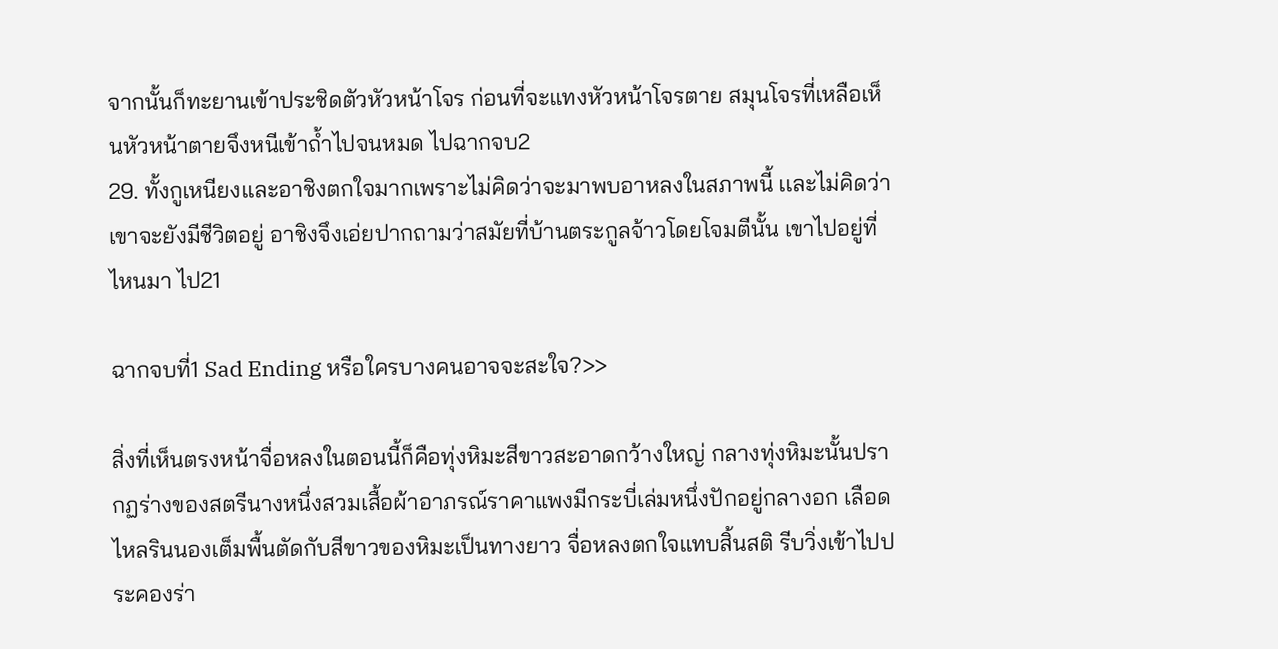จากนั้นก็ทะยานเข้าประชิดตัวหัวหน้าโจร ก่อนที่จะเเทงหัวหน้าโจรตาย สมุนโจรที่เหลือเห็นหัวหน้าตายจึงหนีเข้าถ้ำไปจนหมด ไปฉากจบ2
29. ทั้งกูเหนียงเเละอาชิงตกใจมากเพราะไม่คิดว่าจะมาพบอาหลงในสภาพนี้ เเละไม่คิดว่าเขาจะยังมีชีวิตอยู่ อาชิงจึงเอ่ยปากถามว่าสมัยที่บ้านตระกูลจ้าวโดยโจมตีนั้น เขาไปอยู่ที่ไหนมา ไป21

ฉากจบที่1 Sad Ending หรือใครบางคนอาจจะสะใจ?>>

สิ่งที่เห็นตรงหน้าจื่อหลงในตอนนี้ก็คือทุ่งหิมะสีขาวสะอาดกว้างใหญ่ กลางทุ่งหิมะนั้นปรากฏร่างของสตรีนางหนึ่งสวมเสื้อผ้าอาภรณ์ราคาแพงมีกระบี่เล่มหนึ่งปักอยู่กลางอก เลือดไหลรินนองเต็มพื้นตัดกับสีขาวของหิมะเป็นทางยาว จื่อหลงตกใจแทบสิ้นสติ รีบวิ่งเข้าไปประคองร่า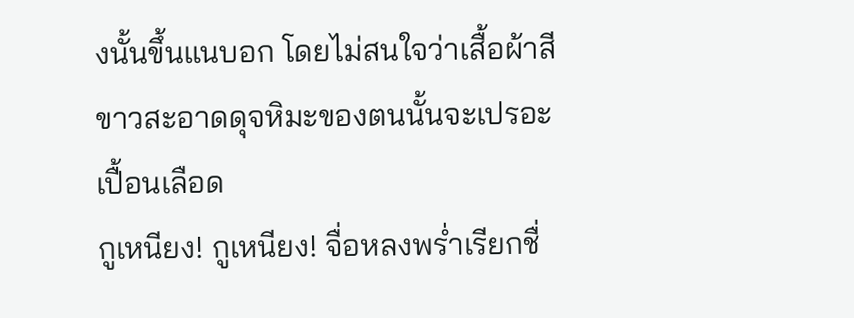งนั้นขึ้นแนบอก โดยไม่สนใจว่าเสื้อผ้าสีขาวสะอาดดุจหิมะของตนนั้นจะเปรอะเปื้อนเลือด
กูเหนียง! กูเหนียง! จื่อหลงพร่ำเรียกชื่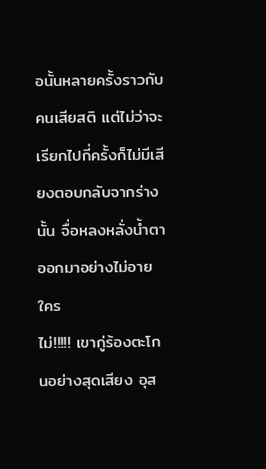อนั้นหลายครั้งราวกับคนเสียสติ แต่ไม่ว่าจะเรียกไปกี่ครั้งก็ไม่มีเสียงตอบกลับจากร่างนั้น จื่อหลงหลั่งน้ำตาออกมาอย่างไม่อายใคร
ไม่!!!!! เขากู่ร้องตะโกนอย่างสุดเสียง อุส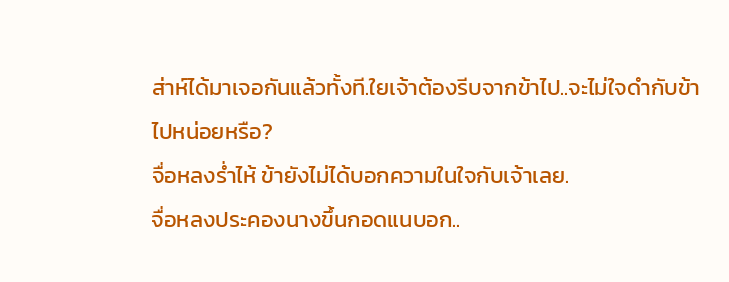ส่าห์ได้มาเจอกันแล้วทั้งที.ใยเจ้าต้องรีบจากข้าไป..จะไม่ใจดำกับข้าไปหน่อยหรือ?
จื่อหลงร่ำไห้ ข้ายังไม่ได้บอกความในใจกับเจ้าเลย.
จื่อหลงประคองนางขึ้นกอดแนบอก..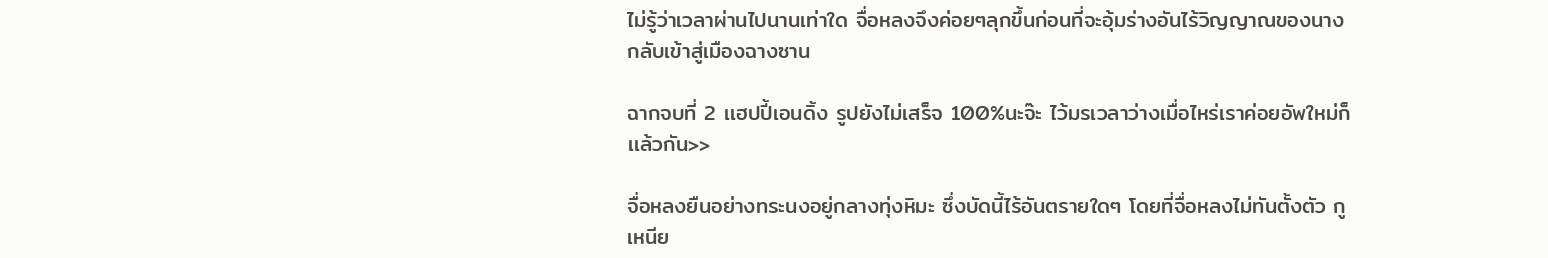ไม่รู้ว่าเวลาผ่านไปนานเท่าใด จื่อหลงจึงค่อยๆลุกขึ้นก่อนที่จะอุ้มร่างอันไร้วิญญาณของนางกลับเข้าสู่เมืองฉางซาน

ฉากจบที่ 2 เเฮปปี้เอนดิ้ง รูปยังไม่เสร็จ 100%นะจ๊ะ ไว้มรเวลาว่างเมื่อไหร่เราค่อยอัพใหม่ก็เเล้วกัน>>

จื่อหลงยืนอย่างทระนงอยู่กลางทุ่งหิมะ ซึ่งบัดนี้ไร้อันตรายใดๆ โดยที่จื่อหลงไม่ทันตั้งตัว กูเหนีย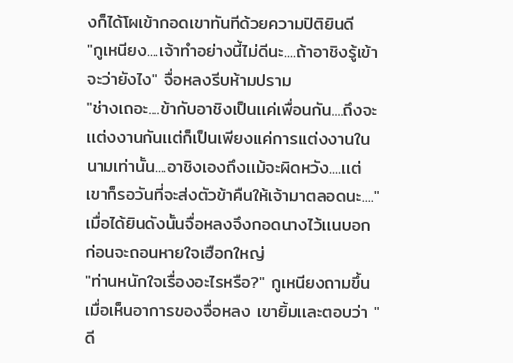งก็ได้โผเข้ากอดเขาทันทีด้วยความปิติยินดี
"กูเหนียง....เจ้าทำอย่างนี้ไม่ดีนะ....ถ้าอาชิงรู้เข้าจะว่ายังไง" จื่อหลงรีบห้ามปราม
"ช่างเถอะ....ข้ากับอาชิงเป็นเเค่เพื่อนกัน....ถึงจะเเต่งงานกันเเต่ก็เป็นเพียงเเค่การเเต่งงานในนามเท่านั้น....อาชิงเองถึงเเม้จะผิดหวัง....เเต่เขาก็รอวันที่จะส่งตัวข้าคืนให้เจ้ามาตลอดนะ...."
เมื่อได้ยินดังนั้นจื่อหลงจึงกอดนางไว้เเนบอก ก่อนจะถอนหายใจเฮือกใหญ่
"ท่านหนักใจเรื่องอะไรหรือ?" กูเหนียงถามขึ้นเมื่อเห็นอาการของจื่อหลง เขายิ้มเเละตอบว่า "ดี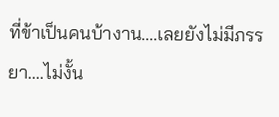ที่ข้าเป็นคนบ้างาน....เลยยังไม่มีภรรยา....ไม่งั้น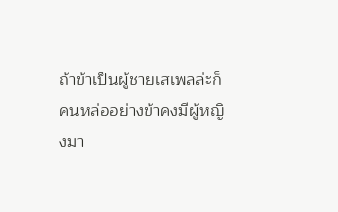ถ้าข้าเป็นผู้ชายเสเพลล่ะก็ คนหล่ออย่างข้าคงมีผู้หญิงมา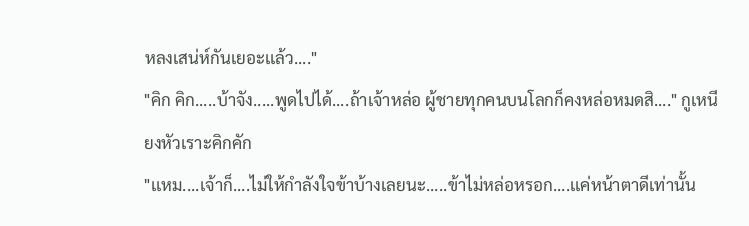หลงเสน่ห์กันเยอะเเล้ว...."
"คิก คิก.....บ้าจัง.....พูดไปได้....ถ้าเจ้าหล่อ ผู้ชายทุกคนบนโลกก็คงหล่อหมดสิ...." กูเหนียงหัวเราะคิกคัก
"เเหม....เจ้าก็....ไม่ให้กำลังใจข้าบ้างเลยนะ.....ข้าไม่หล่อหรอก....เเค่หน้าตาดีเท่านั้น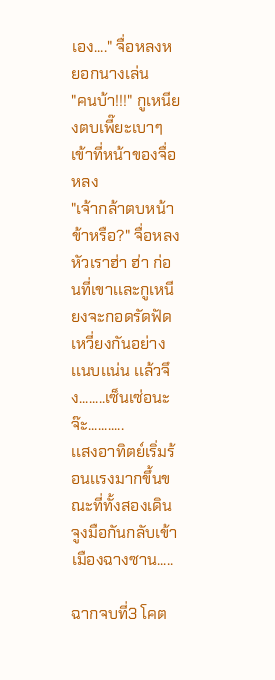เอง...." จื่อหลงหยอกนางเล่น
"คนบ้า!!!" กูเหนียงตบเพี๊ยะเบาๆเข้าที่หน้าของจื่อหลง
"เจ้ากล้าตบหน้าข้าหรือ?" จื่อหลงหัวเราฮ่า ฮ่า ก่อนที่เขาเเละกูเหนียงจะกอดรัดฟัดเหวี่ยงกันอย่างเเนบเเน่น เเล้วจึง........เซ็นเซ่อนะจ๊ะ...........
เเสงอาทิตย์เริ่มร้อนเเรงมากขึ้นขณะที่ทั้งสองเดินจูงมือกันกลับเข้าเมืองฉางซาน.....

ฉากจบที่3 โคต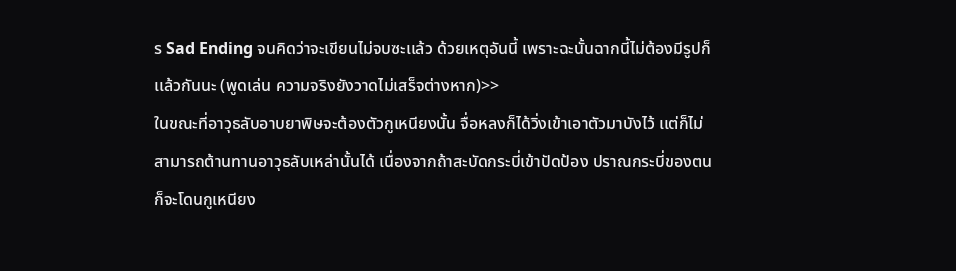ร Sad Ending จนคิดว่าจะเขียนไม่จบซะเเล้ว ด้วยเหตุอันนี้ เพราะฉะนั้นฉากนี้ไม่ต้องมีรูปก็เเล้วกันนะ (พูดเล่น ความจริงยังวาดไม่เสร็จต่างหาก)>>
ในขณะที่อาวุธลับอาบยาพิษจะต้องตัวกูเหนียงนั้น จื่อหลงก็ได้วิ่งเข้าเอาตัวมาบังไว้ เเต่ก็ไม่สามารถต้านทานอาวุธลับเหล่านั้นได้ เนื่องจากถ้าสะบัดกระบี่เข้าปัดป้อง ปราณกระบี่ของตนก็จะโดนกูเหนียง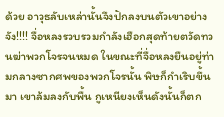ด้วย อาวุธลับเหล่านั้นจึงปักลงบนตัวเขาอย่างจัง!!!! จื่อหลงรวบรวมกำลังเฮือกสุดท้ายตวัดทวนฆ่าพวกโจรจนหมด ในขณะที่จื่อหลงยืนอยู่ท่ามกลางซากศพของพวกโจรนั้น พิษก็กำเริบขึ้นมา เขาล้มลงกับพื้น กูเหนียงเห็นดังนั้นก็ตก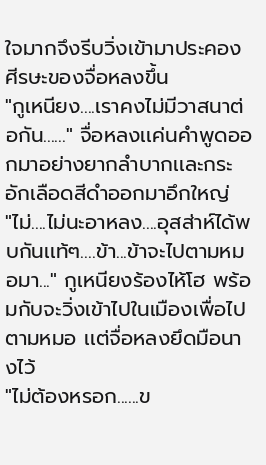ใจมากจึงรีบวิ่งเข้ามาประคองศีรษะของจื่อหลงขึ้น
"กูเหนียง....เราคงไม่มีวาสนาต่อกัน......" จื่อหลงเเค่นคำพูดออกมาอย่างยากลำบากเเละกระอักเลือดสีดำออกมาอึกใหญ่
"ไม่....ไม่นะอาหลง....อุสส่าห์ได้พบกันเเท้ๆ....ข้า...ข้าจะไปตามหมอมา..." กูเหนียงร้องไห้โฮ พร้อมกับจะวิ่งเข้าไปในเมืองเพื่อไปตามหมอ เเต่จื่อหลงยึดมือนางไว้
"ไม่ต้องหรอก......ข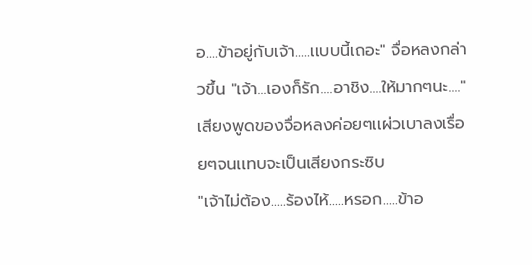อ....ข้าอยู่กับเจ้า.....เเบบนี้เถอะ" จื่อหลงกล่าวขึ้น "เจ้า...เองก็รัก....อาชิง....ให้มากๆนะ...." เสียงพูดของจื่อหลงค่อยๆเเผ่วเบาลงเรื่อยๆจนเเทบจะเป็นเสียงกระซิบ
"เจ้าไม่ต้อง.....ร้องไห้.....หรอก.....ข้าอ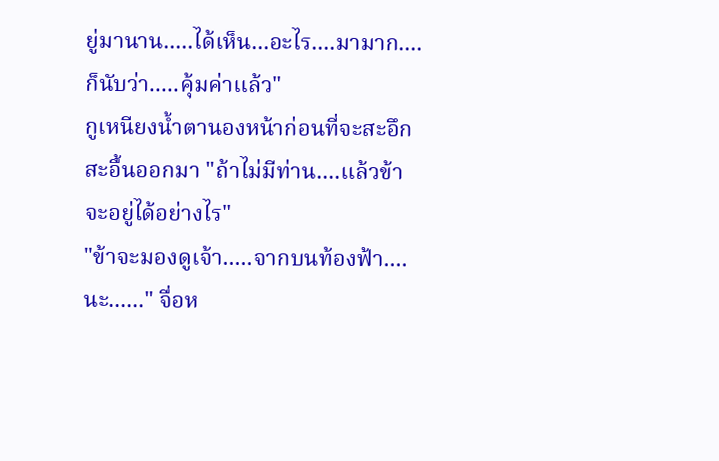ยู่มานาน.....ได้เห็น...อะไร....มามาก....ก็นับว่า.....คุ้มค่าเเล้ว"
กูเหนียงน้ำตานองหน้าก่อนที่จะสะอึกสะอื้นออกมา "ถ้าไม่มีท่าน....เเล้วข้าจะอยู่ได้อย่างไร"
"ข้าจะมองดูเจ้า.....จากบนท้องฟ้า....นะ......" จื่อห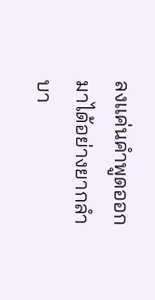ลงเเค่นคำพูดออกมาได้อย่างยากลำบา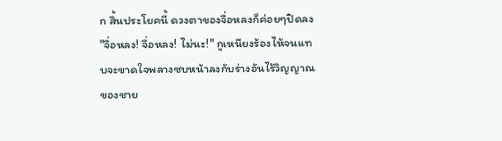ก สิ้นประโยคนี้ ดวงตาของจื่อหลงก็ค่อยๆปิดลง
"จื่อหลง! จื่อหลง! ไม่นะ!" กูเหนียงร้องไห้จนเเทบจะขาดใจพลางซบหน้าลงกับร่างอันไร้วิญญาณของชาย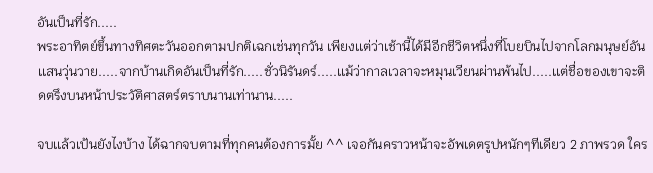อันเป็นที่รัก.....
พระอาทิตย์ขึ้นทางทิศตะวันออกตามปกติเฉกเช่นทุกวัน เพียงเเต่ว่าเช้านี้ได้มีอีกชีวิตหนึ่งที่โบยบินไปจากโลกมนุษย์อันเเสนวุ่นวาย.....จากบ้านเกิดอันเป็นที่รัก.....ชั่วนิรันดร์.....เเม้ว่ากาลเวลาจะหมุนเวียนผ่านพ้นไป.....เเต่ชื่อของเขาจะติดตรึงบนหน้าประวัติศาสตร์ตราบนานเท่านาน.....

จบเเล้วเป้นยังไงบ้าง ได้ฉากจบตามที่ทุกคนต้องการมั้ย ^^ เจอกันคราวหน้าจะอัพเดตรูปหนักๆทีเดียว 2 ภาพรวด ใคร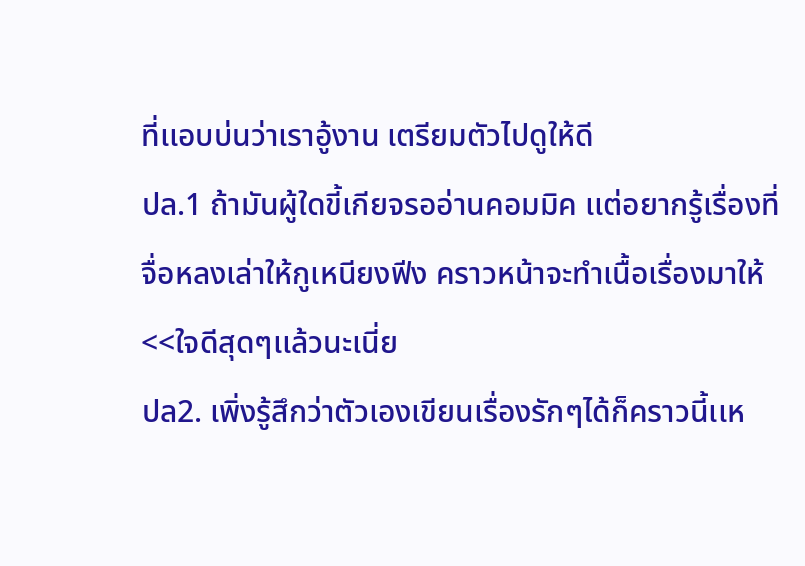ที่เเอบบ่นว่าเราอู้งาน เตรียมตัวไปดูให้ดี
ปล.1 ถ้ามันผู้ใดขี้เกียจรออ่านคอมมิค เเต่อยากรู้เรื่องที่จื่อหลงเล่าให้กูเหนียงฟีง คราวหน้าจะทำเนื้อเรื่องมาให้ <<ใจดีสุดๆเเล้วนะเนี่ย
ปล2. เพิ่งรู้สึกว่าตัวเองเขียนเรื่องรักๆได้ก็คราวนี้เเห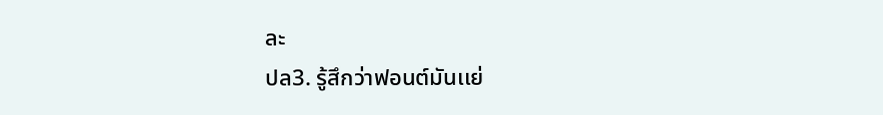ละ
ปล3. รู้สึกว่าฟอนต์มันเเย่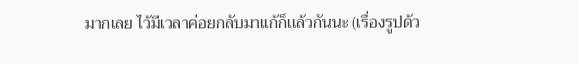มากเลย ไว้มีเวลาค่อยกลับมาเเก้ก็เเล้วกันนะ (เรื่องรูปด้ว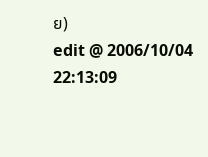ย)
edit @ 2006/10/04 22:13:09